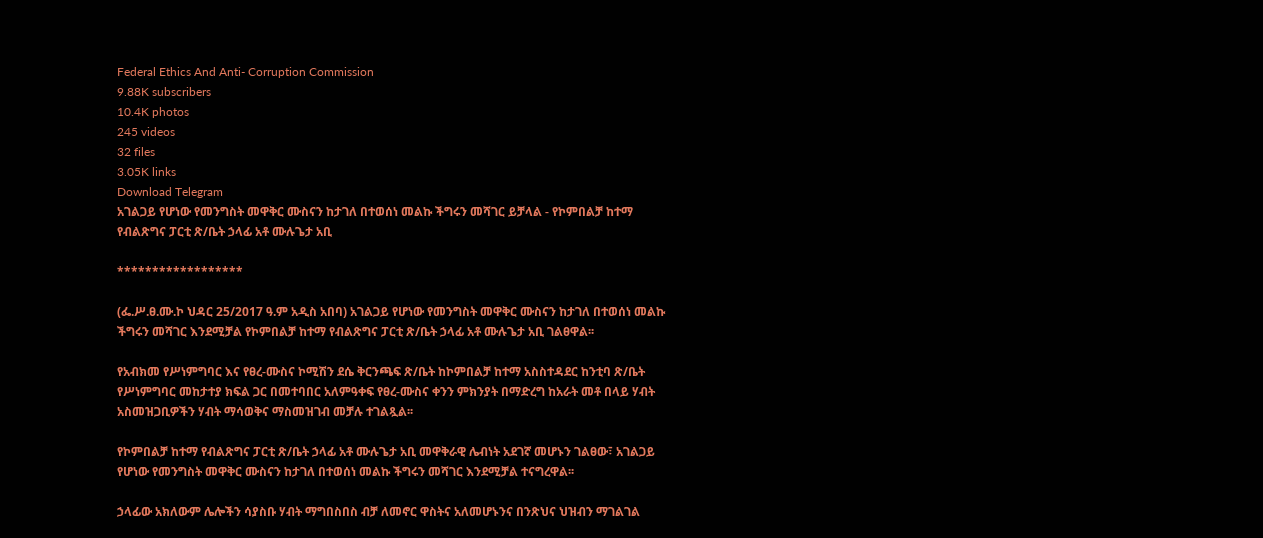Federal Ethics And Anti- Corruption Commission
9.88K subscribers
10.4K photos
245 videos
32 files
3.05K links
Download Telegram
አገልጋይ የሆነው የመንግስት መዋቅር ሙስናን ከታገለ በተወሰነ መልኩ ችግሩን መሻገር ይቻላል - የኮምበልቻ ከተማ የብልጽግና ፓርቲ ጽ/ቤት ኃላፊ አቶ ሙሉጌታ አቢ

******************

(ፌ.ሥ.ፀ.ሙ.ኮ ህዳር 25/2017 ዓ.ም አዲስ አበባ) አገልጋይ የሆነው የመንግስት መዋቅር ሙስናን ከታገለ በተወሰነ መልኩ ችግሩን መሻገር እንደሚቻል የኮምበልቻ ከተማ የብልጽግና ፓርቲ ጽ/ቤት ኃላፊ አቶ ሙሉጌታ አቢ ገልፀዋል፡፡

የአብክመ የሥነምግባር እና የፀረ-ሙስና ኮሚሽን ደሴ ቅርንጫፍ ጽ/ቤት ከኮምበልቻ ከተማ አስስተዳደር ከንቲባ ጽ/ቤት የሥነምግባር መከታተያ ክፍል ጋር በመተባበር አለምዓቀፍ የፀረ-ሙስና ቀንን ምክንያት በማድረግ ከአራት መቶ በላይ ሃብት አስመዝጋቢዎችን ሃብት ማሳወቅና ማስመዝገብ መቻሉ ተገልጿል፡፡

የኮምበልቻ ከተማ የብልጽግና ፓርቲ ጽ/ቤት ኃላፊ አቶ ሙሉጌታ አቢ መዋቅራዊ ሌብነት አደገኛ መሆኑን ገልፀው፣ አገልጋይ የሆነው የመንግስት መዋቅር ሙስናን ከታገለ በተወሰነ መልኩ ችግሩን መሻገር እንደሚቻል ተናግረዋል፡፡

ኃላፊው አክለውም ሌሎችን ሳያስቡ ሃብት ማግበስበስ ብቻ ለመኖር ዋስትና አለመሆኑንና በንጽህና ህዝብን ማገልገል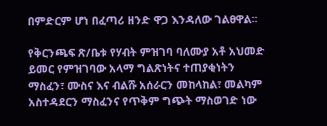በምድርም ሆነ በፈጣሪ ዘንድ ዋጋ እንዳለው ገልፀዋል፡፡

የቅርንጫፍ ጽ/ቤቱ የሃብት ምዝገባ ባለሙያ አቶ አህመድ ይመር የምዝገባው አላማ ግልጽነትና ተጠያቂነትን ማስፈን፣ ሙስና እና ብልሹ አሰራርን መከላከል፣ መልካም አስተዳደርን ማስፈንና የጥቅም ግጭት ማስወገድ ነው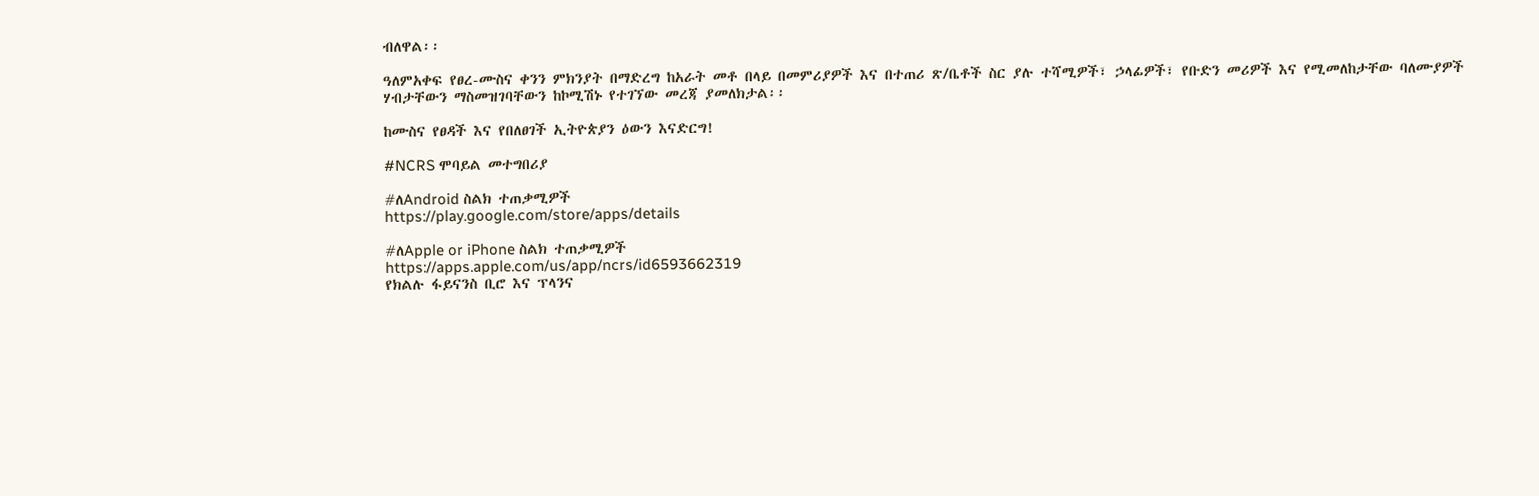ብለዋል፡፡

ዓለምአቀፍ የፀረ-ሙስና ቀንን ምክንያት በማድረግ ከአራት መቶ በላይ በመምሪያዎች እና በተጠሪ ጽ/ቤቶች ስር ያሉ ተሻሚዎች፣ ኃላፊዎች፣ የቡድን መሪዎች እና የሚመለከታቸው ባለሙያዎች ሃብታቸውን ማስመዝገባቸውን ከኮሚሽኑ የተገኘው መረጃ ያመለክታል፡፡

ከሙስና የፀዳች እና የበለፀገች ኢትዮጵያን ዕውን እናድርግ!

#NCRS ሞባይል መተግበሪያ

#ለAndroid ስልክ ተጠቃሚዎች
https://play.google.com/store/apps/details

#ለApple or iPhone ስልክ ተጠቃሚዎች
https://apps.apple.com/us/app/ncrs/id6593662319
የክልሉ ፋይናንስ ቢሮ እና ፕላንና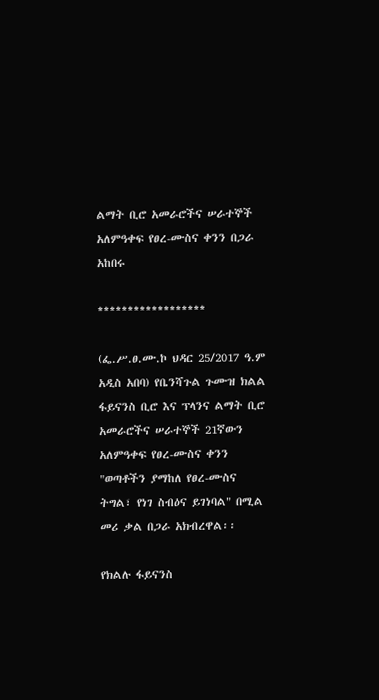ልማት ቢሮ አመራሮችና ሠራተኞች አለምዓቀፍ የፀረ-ሙስና ቀንን በጋራ አከበሩ

******************

(ፌ.ሥ.ፀ.ሙ.ኮ ህዳር 25/2017 ዓ.ም አዲስ አበባ) የቤንሻጉል ጉሙዝ ክልል ፋይናንስ ቢሮ እና ፕላንና ልማት ቢሮ አመራሮችና ሠራተኞች 21ኛውን አለምዓቀፍ የፀረ-ሙስና ቀንን "ወጣቶችን ያማከለ የፀረ-ሙስና ትግል፣ የነገ ስብዕና ይገነባል" በሚል መሪ ቃል በጋራ አክብረዋል፡፡

የክልሉ ፋይናንስ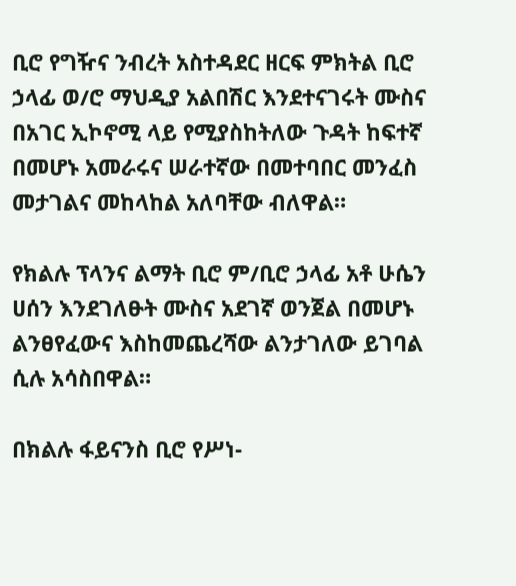ቢሮ የግዥና ንብረት አስተዳደር ዘርፍ ምክትል ቢሮ ኃላፊ ወ/ሮ ማህዲያ አልበሽር እንደተናገሩት ሙስና በአገር ኢኮኖሚ ላይ የሚያስከትለው ጉዳት ከፍተኛ በመሆኑ አመራሩና ሠራተኛው በመተባበር መንፈስ መታገልና መከላከል አለባቸው ብለዋል።

የክልሉ ፕላንና ልማት ቢሮ ም/ቢሮ ኃላፊ አቶ ሁሴን ሀሰን እንደገለፁት ሙስና አደገኛ ወንጀል በመሆኑ ልንፀየፈውና እስከመጨረሻው ልንታገለው ይገባል ሲሉ አሳስበዋል።

በክልሉ ፋይናንስ ቢሮ የሥነ-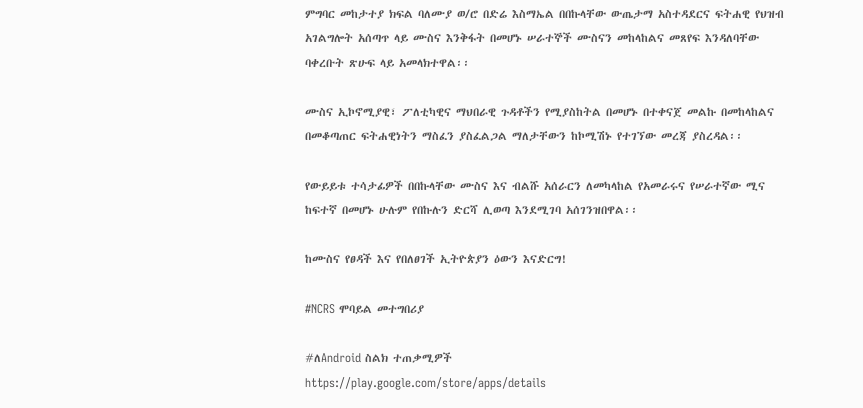ምግባር መከታተያ ክፍል ባለሙያ ወ/ሮ በድሬ እስማኤል በበኩላቸው ውጤታማ አስተዳደርና ፍትሐዊ የህዝብ አገልግሎት አሰጣጥ ላይ ሙስና እንቅፋት በመሆኑ ሠራተኞች ሙስናን መከላከልና መጸየፍ እንዳለባቸው ባቀረቡት ጽሁፍ ላይ አመላክተዋል፡፡

ሙስና ኢኮኖሚያዊ፣ ፖለቲካዊና ማህበራዊ ጉዳቶችን የሚያስከትል በመሆኑ በተቀናጀ መልኩ በመከላከልና በመቆጣጠር ፍትሐዊነትን ማስፈን ያስፈልጋል ማለታቸውን ከኮሚሽኑ የተገኘው መረጃ ያስረዳል፡፡

የውይይቱ ተሳታፊዎች በበኩላቸው ሙስና እና ብልሹ አሰራርን ለመካላከል የአመራሩና የሠራተኛው ሚና ከፍተኛ በመሆኑ ሁሉም የበኩሉን ድርሻ ሊወጣ እንደሚገባ አሰገንዝበዋል፡፡

ከሙስና የፀዳች እና የበለፀገች ኢትዮጵያን ዕውን እናድርግ!

#NCRS ሞባይል መተግበሪያ

#ለAndroid ስልክ ተጠቃሚዎች
https://play.google.com/store/apps/details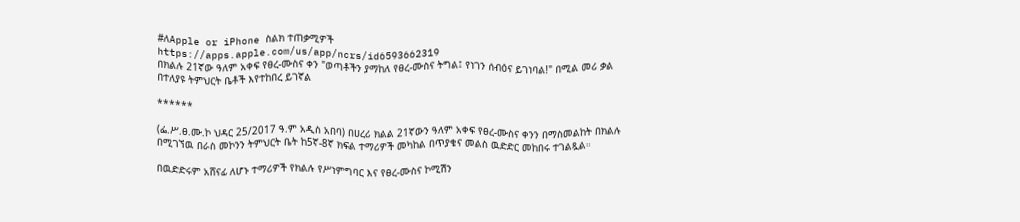#ለApple or iPhone ስልክ ተጠቃሚዎች
https://apps.apple.com/us/app/ncrs/id6593662319
በክልሉ 21ኛው ዓለም አቀፍ የፀረ-ሙስና ቀን "ወጣቶችን ያማከለ የፀረ-ሙስና ትግል፤ የነገን ሰብዕና ይገነባል!" በሚል መሪ ቃል በተለያዩ ትምህርት ቤቶች እየተከበረ ይገኛል

******

(ፌ.ሥ.ፀ.ሙ.ኮ ህዳር 25/2017 ዓ.ም አዲስ አበባ) በሀረሪ ክልል 21ኛውን ዓለም አቀፍ የፀረ-ሙስና ቀንን በማስመልከት በክልሉ በሚገኘዉ በራስ መኮንን ትምህርት ቤት ከ5ኛ-8ኛ ክፍል ተማሪዎች መካከል በጥያቄና መልስ ዉድድር መከበሩ ተገልጿል።

በዉድድሩም አሸናፊ ለሆኑ ተማሪዎች የክልሉ የሥነምግባር እና የፀረ-ሙስና ኮሚሽን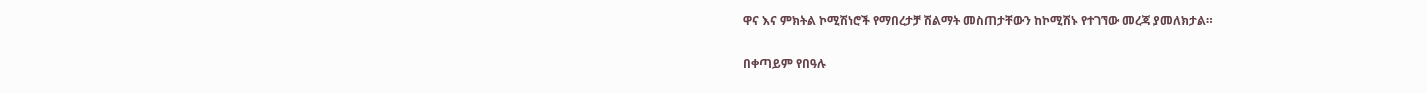ዋና እና ምክትል ኮሚሽነሮች የማበረታቻ ሽልማት መስጠታቸውን ከኮሚሽኑ የተገኘው መረጃ ያመለክታል።

በቀጣይም የበዓሉ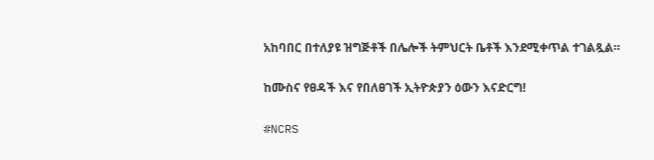አከባበር በተለያዩ ዝግጅቶች በሌሎች ትምህርት ቤቶች እንደሚቀጥል ተገልጿል።

ከሙስና የፀዳች እና የበለፀገች ኢትዮጵያን ዕውን እናድርግ!

#NCRS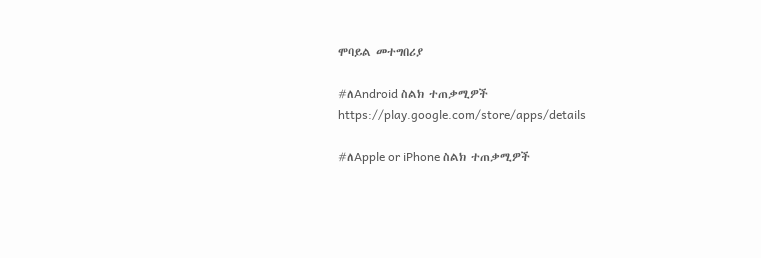ሞባይል መተግበሪያ

#ለAndroid ስልክ ተጠቃሚዎች
https://play.google.com/store/apps/details

#ለApple or iPhone ስልክ ተጠቃሚዎች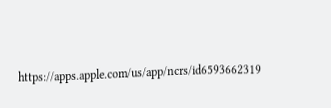https://apps.apple.com/us/app/ncrs/id6593662319